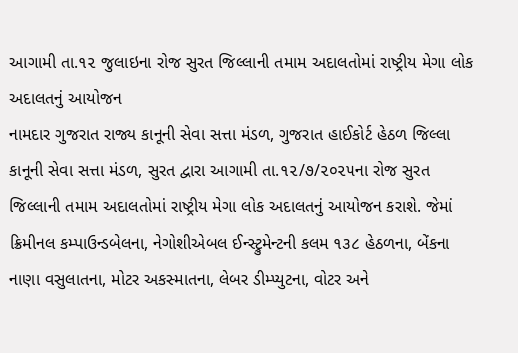આગામી તા.૧૨ જુલાઇના રોજ સુરત જિલ્લાની તમામ અદાલતોમાં રાષ્ટ્રીય મેગા લોક અદાલતનું આયોજન
નામદાર ગુજરાત રાજ્ય કાનૂની સેવા સત્તા મંડળ, ગુજરાત હાઈકોર્ટ હેઠળ જિલ્લા કાનૂની સેવા સત્તા મંડળ, સુરત દ્વારા આગામી તા.૧૨/૭/૨૦૨૫ના રોજ સુરત જિલ્લાની તમામ અદાલતોમાં રાષ્ટ્રીય મેગા લોક અદાલતનું આયોજન કરાશે. જેમાં ક્રિમીનલ કમ્પાઉન્ડબેલના, નેગોશીએબલ ઈન્સ્ટ્રુમેન્ટની કલમ ૧૩૮ હેઠળના, બેંકના નાણા વસુલાતના, મોટર અકસ્માતના, લેબર ડીમ્પ્યુટના, વોટર અને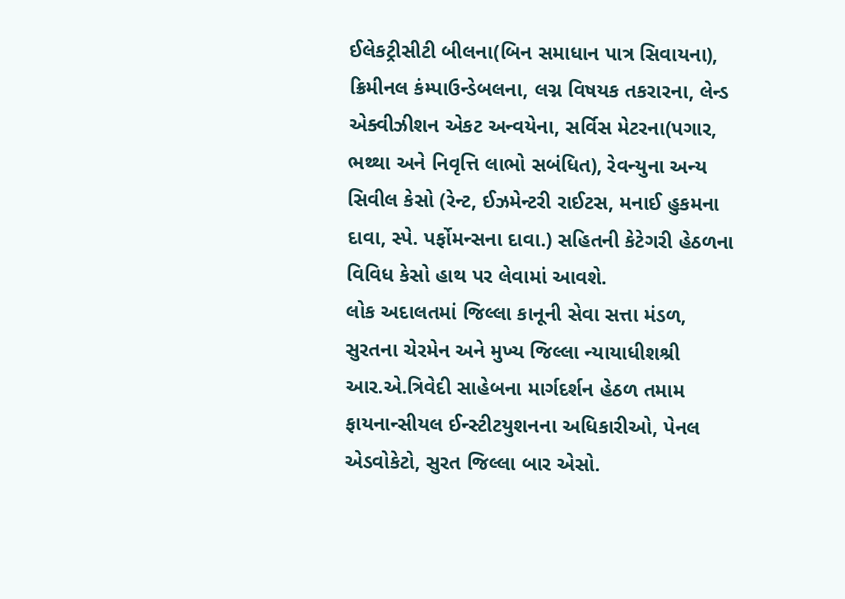ઈલેકટ્રીસીટી બીલના(બિન સમાધાન પાત્ર સિવાયના), ક્રિમીનલ કંમ્પાઉન્ડેબલના, લગ્ન વિષયક તકરારના, લેન્ડ એક્વીઝીશન એકટ અન્વયેના, સર્વિસ મેટરના(પગાર, ભથ્થા અને નિવૃત્તિ લાભો સબંધિત), રેવન્યુના અન્ય સિવીલ કેસો (રેન્ટ, ઈઝમેન્ટરી રાઈટસ, મનાઈ હુકમના દાવા, સ્પે. પર્ફોમન્સના દાવા.) સહિતની કેટેગરી હેઠળના વિવિધ કેસો હાથ પર લેવામાં આવશે.
લોક અદાલતમાં જિલ્લા કાનૂની સેવા સત્તા મંડળ, સુરતના ચેરમેન અને મુખ્ય જિલ્લા ન્યાયાધીશશ્રી આર.એ.ત્રિવેદી સાહેબના માર્ગદર્શન હેઠળ તમામ ફાયનાન્સીયલ ઈન્સ્ટીટયુશનના અધિકારીઓ, પેનલ એડવોકેટો, સુરત જિલ્લા બાર એસો.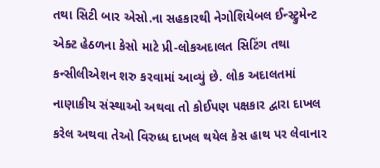તથા સિટી બાર એસો.ના સહકારથી નેગોશિયેબલ ઈન્સ્ટ્રુમેન્ટ એક્ટ હેઠળના કેસો માટે પ્રી-લોકઅદાલત સિટિંગ તથા કન્સીલીએશન શરુ કરવામાં આવ્યું છે. લોક અદાલતમાં નાણાકીય સંસ્થાઓ અથવા તો કોઈપણ પક્ષકાર દ્વારા દાખલ કરેલ અથવા તેઓ વિરુધ્ધ દાખલ થયેલ કેસ હાથ પર લેવાનાર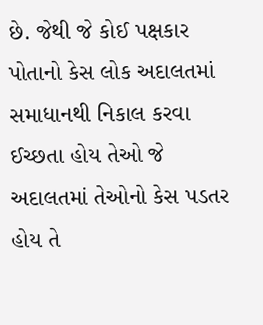છે. જેથી જે કોઈ પક્ષકાર પોતાનો કેસ લોક અદાલતમાં સમાધાનથી નિકાલ કરવા ઈચ્છતા હોય તેઓ જે અદાલતમાં તેઓનો કેસ પડતર હોય તે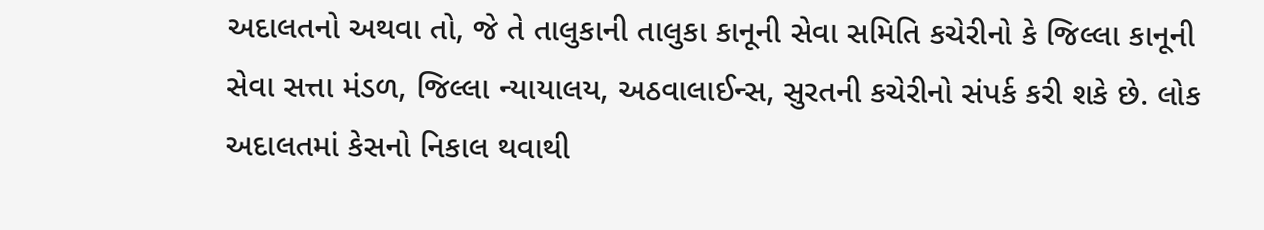અદાલતનો અથવા તો, જે તે તાલુકાની તાલુકા કાનૂની સેવા સમિતિ કચેરીનો કે જિલ્લા કાનૂની સેવા સત્તા મંડળ, જિલ્લા ન્યાયાલય, અઠવાલાઈન્સ, સુરતની કચેરીનો સંપર્ક કરી શકે છે. લોક અદાલતમાં કેસનો નિકાલ થવાથી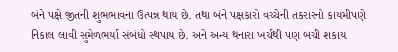બંને પક્ષે જીતની શુભભાવના ઉત્પન્ન થાય છે. તથા બંને પક્ષકારો વચ્ચેની તકરારનો કાયમીપણે નિકાલ લાવી સુમેળભર્યા સંબંધો સ્થપાય છે. અને અન્ય થનારા ખર્ચથી પણ બચી શકાય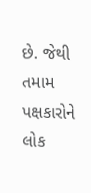છે. જેથી તમામ પક્ષકારોને લોક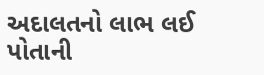અદાલતનો લાભ લઈ પોતાની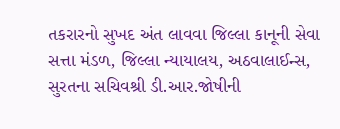તકરારનો સુખદ અંત લાવવા જિલ્લા કાનૂની સેવા સત્તા મંડળ, જિલ્લા ન્યાયાલય, અઠવાલાઈન્સ, સુરતના સચિવશ્રી ડી.આર.જોષીની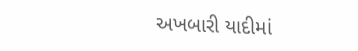અખબારી યાદીમાં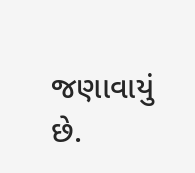જણાવાયું છે.